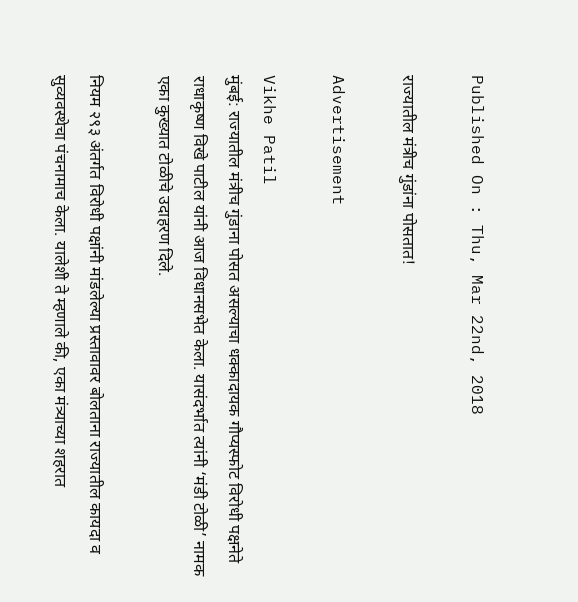Published On : Thu, Mar 22nd, 2018

राज्यातील मंत्रीच गुंडांना पोसतात!

Advertisement

Vikhe Patil
मुंबई: राज्यातील मंत्रीच गुंडाना पोसत असल्याचा धक्कादायक गौप्यस्फोट विरोधी पक्षनेते राधाकृष्ण विखे पाटील यांनी आज विधानसभेत केला. यासंदर्भात त्यांनी ‘मंडी टोळी’ नामक एका कुख्यात टोळीचे उदाहरण दिले.

नियम २९३ अंतर्गत विरोधी पक्षांनी मांडलेल्या प्रस्तावावर बोलताना राज्यातील कायदा व सुव्यवस्थेचा पंचनामाच केला. यालेशी ते म्हणाले की, एका मंत्र्याच्या शहरात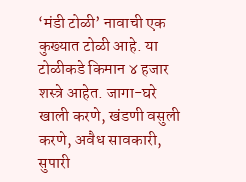‘मंडी टोळी’ नावाची एक कुख्यात टोळी आहे. या टोळीकडे किमान ४ हजार शस्त्रे आहेत. जागा-घरे खाली करणे, खंडणी वसुली करणे, अवैध सावकारी, सुपारी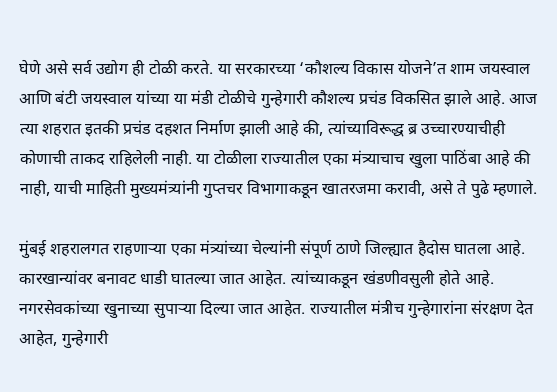घेणे असे सर्व उद्योग ही टोळी करते. या सरकारच्या ‘कौशल्य विकास योजने’त शाम जयस्वाल आणि बंटी जयस्वाल यांच्या या मंडी टोळीचे गुन्हेगारी कौशल्य प्रचंड विकसित झाले आहे. आज त्या शहरात इतकी प्रचंड दहशत निर्माण झाली आहे की, त्यांच्याविरूद्ध ब्र उच्चारण्याचीही कोणाची ताकद राहिलेली नाही. या टोळीला राज्यातील एका मंत्र्याचाच खुला पाठिंबा आहे की नाही, याची माहिती मुख्यमंत्र्यांनी गुप्तचर विभागाकडून खातरजमा करावी, असे ते पुढे म्हणाले.

मुंबई शहरालगत राहणाऱ्या एका मंत्र्यांच्या चेल्यांनी संपूर्ण ठाणे जिल्ह्यात हैदोस घातला आहे. कारखान्यांवर बनावट धाडी घातल्या जात आहेत. त्यांच्याकडून खंडणीवसुली होते आहे. नगरसेवकांच्या खुनाच्या सुपाऱ्या दिल्या जात आहेत. राज्यातील मंत्रीच गुन्हेगारांना संरक्षण देत आहेत, गुन्हेगारी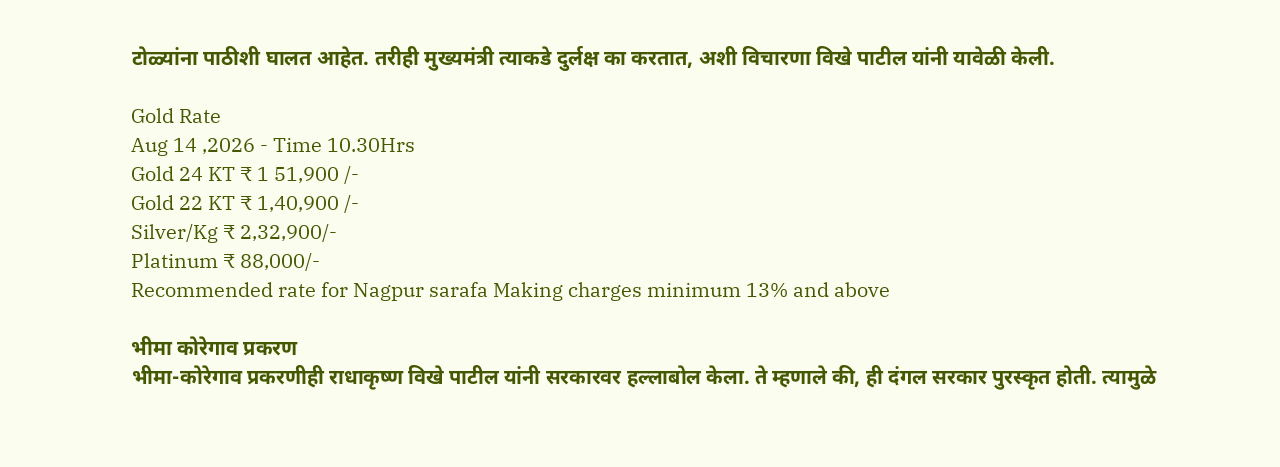टोळ्यांना पाठीशी घालत आहेत. तरीही मुख्यमंत्री त्याकडे दुर्लक्ष का करतात, अशी विचारणा विखे पाटील यांनी यावेळी केली.

Gold Rate
Aug 14 ,2026 - Time 10.30Hrs
Gold 24 KT ₹ 1 51,900 /-
Gold 22 KT ₹ 1,40,900 /-
Silver/Kg ₹ 2,32,900/-
Platinum ₹ 88,000/-
Recommended rate for Nagpur sarafa Making charges minimum 13% and above

भीमा कोरेगाव प्रकरण
भीमा-कोरेगाव प्रकरणीही राधाकृष्ण विखे पाटील यांनी सरकारवर हल्लाबोल केला. ते म्हणाले की, ही दंगल सरकार पुरस्कृत होती. त्यामुळे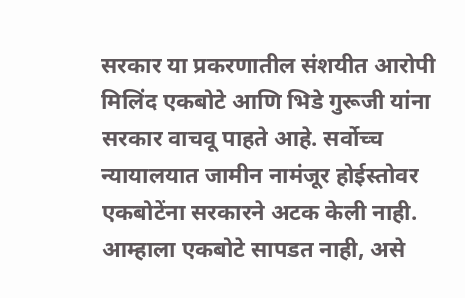सरकार या प्रकरणातील संशयीत आरोपी मिलिंद एकबोटे आणि भिडे गुरूजी यांना सरकार वाचवू पाहते आहे. सर्वोच्च न्यायालयात जामीन नामंजूर होईस्तोवर एकबोटेंना सरकारने अटक केली नाही. आम्हाला एकबोटे सापडत नाही, असे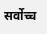सर्वोच्च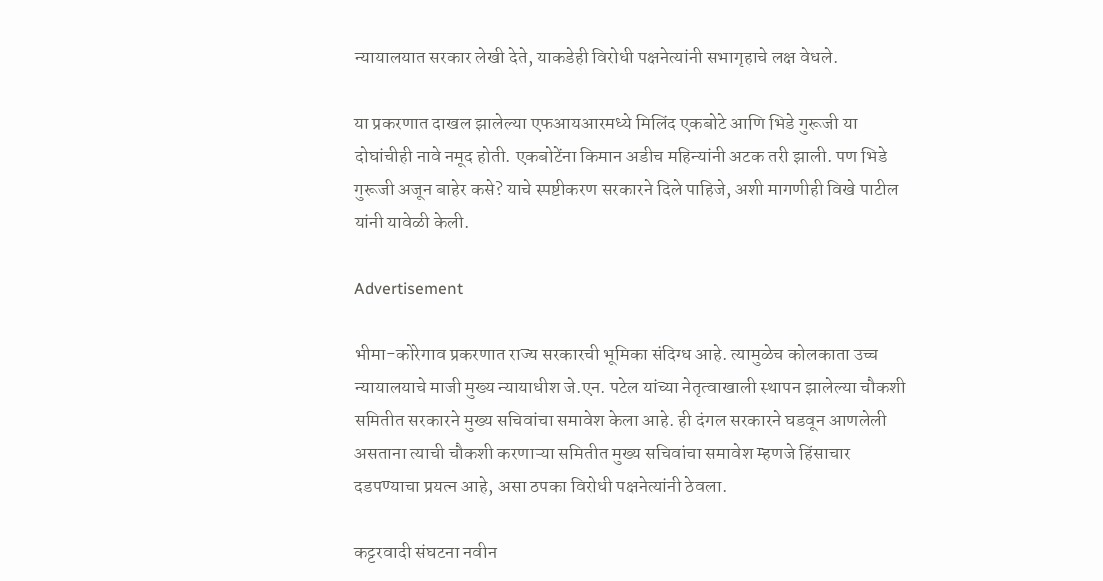न्यायालयात सरकार लेखी देते, याकडेही विरोधी पक्षनेत्यांनी सभागृहाचे लक्ष वेधले.

या प्रकरणात दाखल झालेल्या एफआयआरमध्ये मिलिंद एकबोटे आणि भिडे गुरूजी या दोघांचीही नावे नमूद होती. एकबोटेंना किमान अडीच महिन्यांनी अटक तरी झाली. पण भिडे गुरूजी अजून बाहेर कसे? याचे स्पष्टीकरण सरकारने दिले पाहिजे, अशी मागणीही विखे पाटील यांनी यावेळी केली.

Advertisement

भीमा-कोरेगाव प्रकरणात राज्य सरकारची भूमिका संदिग्ध आहे. त्यामुळेच कोलकाता उच्च न्यायालयाचे माजी मुख्य न्यायाधीश जे.एन. पटेल यांच्या नेतृत्वाखाली स्थापन झालेल्या चौकशी समितीत सरकारने मुख्य सचिवांचा समावेश केला आहे. ही दंगल सरकारने घडवून आणलेली असताना त्याची चौकशी करणाऱ्या समितीत मुख्य सचिवांचा समावेश म्हणजे हिंसाचार दडपण्याचा प्रयत्न आहे, असा ठपका विरोधी पक्षनेत्यांनी ठेवला.

कट्टरवादी संघटना नवीन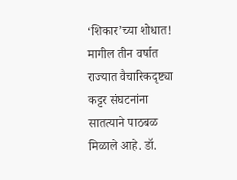‘शिकार’च्या शोधात!
मागील तीन वर्षात राज्यात वैचारिकदृष्ट्या कट्टर संघटनांना सातत्याने पाठबळ मिळाले आहे. डॉ.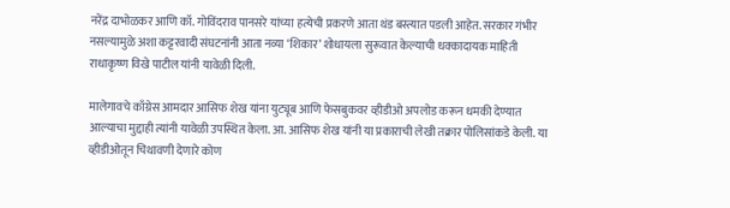नरेंद्र दाभोळकर आणि कॉ. गोविंदराव पानसरे यांच्या हत्येची प्रकरणे आता थंड बस्त्यात पडली आहेत. सरकार गंभीर नसल्यामुळे अशा कट्टरवादी संघटनांनी आता नव्या ‘शिकार’ शोधायला सुरूवात केल्याची धक्कादायक माहिती राधाकृष्ण विखे पाटील यांनी यावेळी दिली.

मालेगावचे काँग्रेस आमदार आसिफ शेख यांना युट्यूब आणि फेसबुकवर व्हीडीओ अपलोड करून धमकी देण्यात आल्याचा मुद्दाही त्यांनी यावेळी उपस्थित केला. आ. आसिफ शेख यांनी या प्रकाराची लेखी तक्रार पोलिसांकडे केली. या व्हीडीओतून चिथावणी देणारे कोण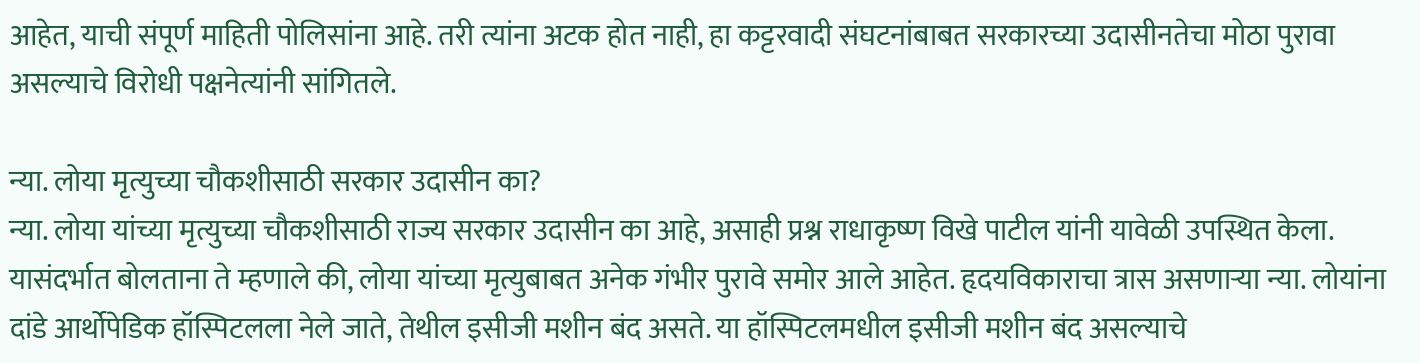आहेत, याची संपूर्ण माहिती पोलिसांना आहे. तरी त्यांना अटक होत नाही, हा कट्टरवादी संघटनांबाबत सरकारच्या उदासीनतेचा मोठा पुरावा असल्याचे विरोधी पक्षनेत्यांनी सांगितले.

न्या. लोया मृत्युच्या चौकशीसाठी सरकार उदासीन का?
न्या. लोया यांच्या मृत्युच्या चौकशीसाठी राज्य सरकार उदासीन का आहे, असाही प्रश्न राधाकृष्ण विखे पाटील यांनी यावेळी उपस्थित केला. यासंदर्भात बोलताना ते म्हणाले की, लोया यांच्या मृत्युबाबत अनेक गंभीर पुरावे समोर आले आहेत. हृदयविकाराचा त्रास असणाऱ्या न्या. लोयांना दांडे आर्थोपेडिक हॉस्पिटलला नेले जाते, तेथील इसीजी मशीन बंद असते. या हॉस्पिटलमधील इसीजी मशीन बंद असल्याचे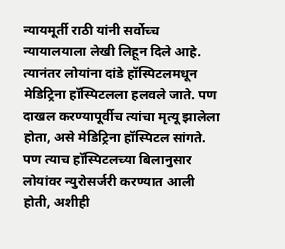न्यायमूर्ती राठी यांनी सर्वोच्च न्यायालयाला लेखी लिहून दिले आहे. त्यानंतर लोयांना दांडे हॉस्पिटलमधून मेडिट्रिना हॉस्पिटलला हलवले जाते. पण दाखल करण्यापूर्वीच त्यांचा मृत्यू झालेला होता, असे मेडिट्रिना हॉस्पिटल सांगते. पण त्याच हॉस्पिटलच्या बिलानुसार लोयांवर न्युरोसर्जरी करण्यात आली होती, अशीही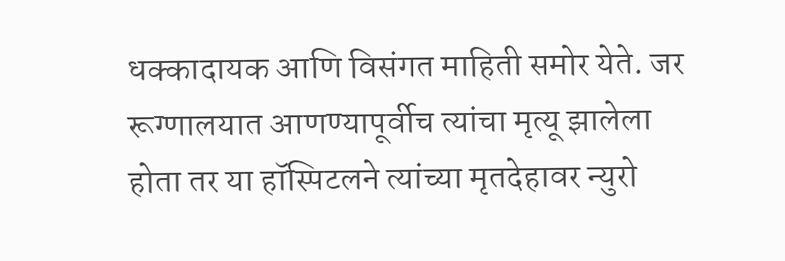धक्कादायक आणि विसंगत माहिती समोर येते. जर रूग्णालयात आणण्यापूर्वीच त्यांचा मृत्यू झालेला होता तर या हॉस्पिटलने त्यांच्या मृतदेहावर न्युरो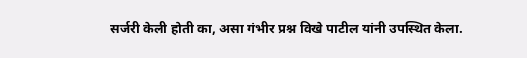सर्जरी केली होती का, असा गंभीर प्रश्न विखे पाटील यांनी उपस्थित केला.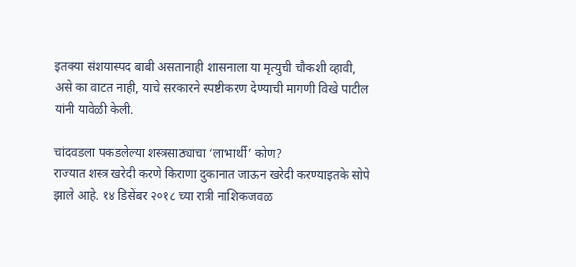इतक्या संशयास्पद बाबी असतानाही शासनाला या मृत्युची चौकशी व्हावी, असे का वाटत नाही, याचे सरकारने स्पष्टीकरण देण्याची मागणी विखे पाटील यांनी यावेळी केली.

चांदवडला पकडलेल्या शस्त्रसाठ्याचा ‘लाभार्थी’ कोण?
राज्यात शस्त्र खरेदी करणे किराणा दुकानात जाऊन खरेदी करण्याइतके सोपे झाले आहे. १४ डिसेंबर २०१८ च्या रात्री नाशिकजवळ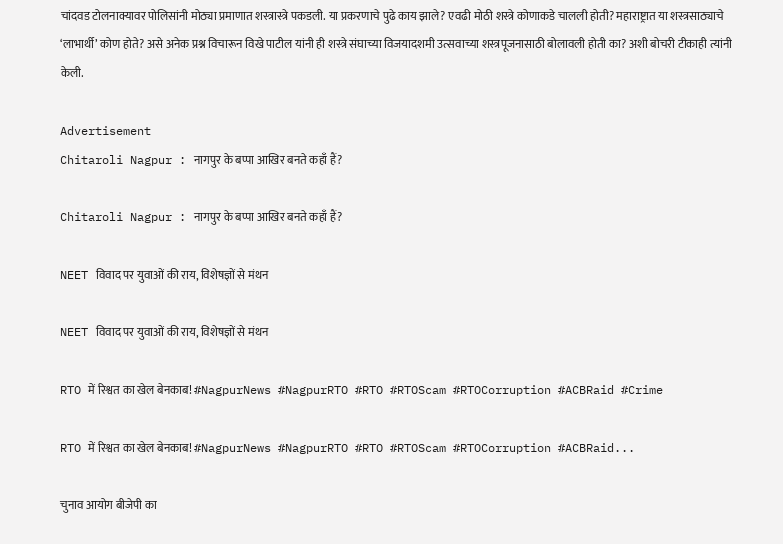चांदवड टोलनाक्यावर पोलिसांनी मोठ्या प्रमाणात शस्त्रास्त्रे पकडली. या प्रकरणाचे पुढे काय झाले? एवढी मोठी शस्त्रे कोणाकडे चालली होती? महाराष्ट्रात या शस्त्रसाठ्याचे ‘लाभार्थी’ कोण होते? असे अनेक प्रश्न विचारून विखे पाटील यांनी ही शस्त्रे संघाच्या विजयादशमी उत्सवाच्या शस्त्रपूजनासाठी बोलावली होती का? अशी बोचरी टीकाही त्यांनी केली.

Advertisement
Chitaroli Nagpur : नागपुर के बप्पा आखिर बनते कहाँ हैं?

Chitaroli Nagpur : नागपुर के बप्पा आखिर बनते कहाँ हैं?

NEET विवाद पर युवाओं की राय, विशेषज्ञों से मंथन

NEET विवाद पर युवाओं की राय, विशेषज्ञों से मंथन

RTO में रिश्वत का खेल बेनकाब! #NagpurNews #NagpurRTO #RTO #RTOScam #RTOCorruption #ACBRaid #Crime

RTO में रिश्वत का खेल बेनकाब! #NagpurNews #NagpurRTO #RTO #RTOScam #RTOCorruption #ACBRaid...

चुनाव आयोग बीजेपी का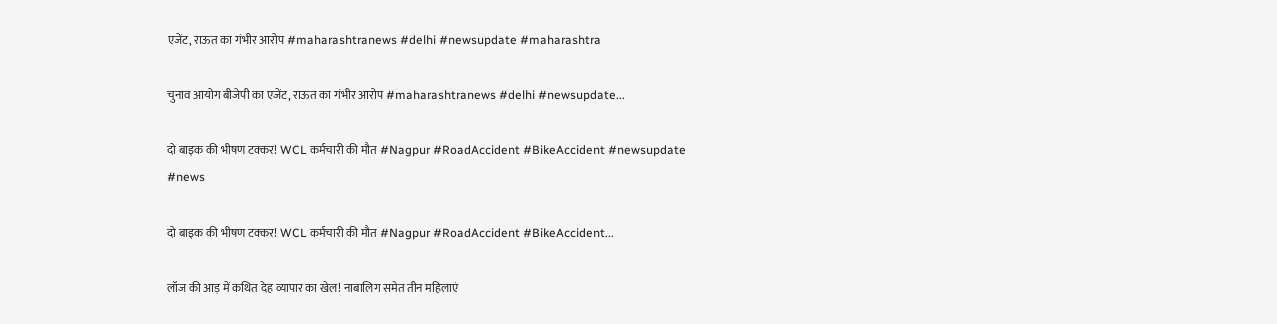एजेंट, राऊत का गंभीर आरोप #maharashtranews #delhi #newsupdate #maharashtra

चुनाव आयोग बीजेपी का एजेंट, राऊत का गंभीर आरोप #maharashtranews #delhi #newsupdate...

दो बाइक की भीषण टक्कर! WCL कर्मचारी की मौत #Nagpur #RoadAccident #BikeAccident #newsupdate #news

दो बाइक की भीषण टक्कर! WCL कर्मचारी की मौत #Nagpur #RoadAccident #BikeAccident...

लॉज की आड़ में कथित देह व्यापार का खेल! नाबालिग समेत तीन महिलाएं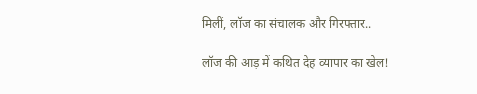मिलीं, लॉज का संचालक और गिरफ्तार..

लॉज की आड़ में कथित देह व्यापार का खेल!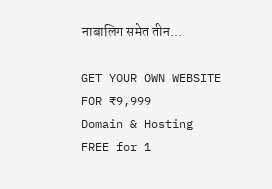नाबालिग समेत तीन...

GET YOUR OWN WEBSITE
FOR ₹9,999
Domain & Hosting FREE for 1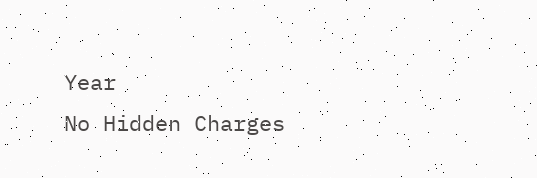Year
No Hidden Charges